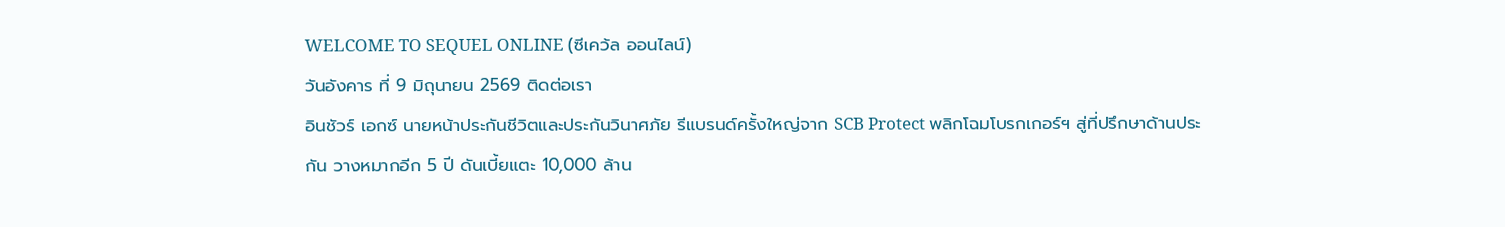WELCOME TO SEQUEL ONLINE (ซีเคว้ล ออนไลน์)
วันอังคาร ที่ 9 มิถุนายน 2569 ติดต่อเรา
อินชัวร์ เอกซ์ นายหน้าประกันชีวิตและประกันวินาศภัย รีแบรนด์ครั้งใหญ่จาก SCB Protect พลิกโฉมโบรกเกอร์ฯ สู่ที่ปรึกษาด้านประกัน วางหมากอีก 5 ปี ดันเบี้ยแตะ 10,000 ล้าน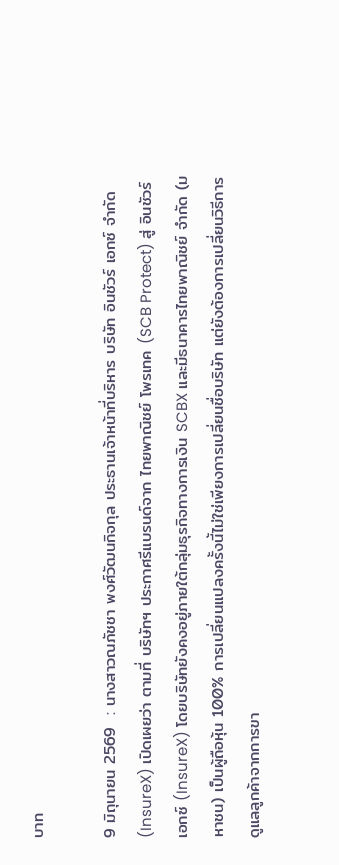บาท

9 มิถุนายน 2569  : นางสาวณภัชชา พงศ์วัฒนกิจกุล ประธานเจ้าหน้าที่บริหาร บริษัท อินชัวร์ เอกซ์ จำกัด (InsureX) เปิดเผยว่า ตามที่ บริษัทฯ ประกาศรีแบรนด์จาก ไทยพาณิชย์ โพรเทค (SCB Protect) สู่ อินชัวร์ เอกซ์ (InsureX) โดยบริษัทยังคงอยู่ภายใต้กลุ่มธุรกิจทางการเงิน SCBX และมีธนาคารไทยพาณิชย์ จำกัด (มหาชน) เป็นผู้ถือหุ้น 100% การเปลี่ยนแปลงครั้งนี้ไม่ใช่เพียงการเปลี่ยนชื่อบริษัท แต่ยังต้องการเปลี่ยนวิธีการดูแลลูกค้าจากการขา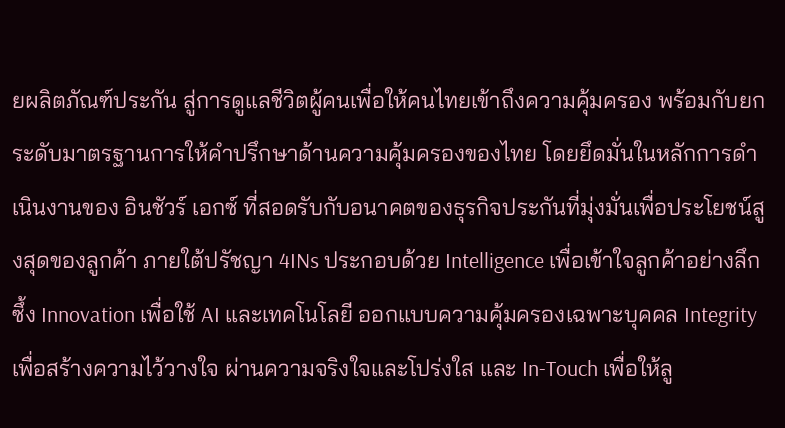ยผลิตภัณฑ์ประกัน สู่การดูแลชีวิตผู้คนเพื่อให้คนไทยเข้าถึงความคุ้มครอง พร้อมกับยกระดับมาตรฐานการให้คำปรึกษาด้านความคุ้มครองของไทย โดยยึดมั่นในหลักการดำเนินงานของ อินชัวร์ เอกซ์ ที่สอดรับกับอนาคตของธุรกิจประกันที่มุ่งมั่นเพื่อประโยชน์สูงสุดของลูกค้า ภายใต้ปรัชญา 4INs ประกอบด้วย Intelligence เพื่อเข้าใจลูกค้าอย่างลึกซึ้ง Innovation เพื่อใช้ AI และเทคโนโลยี ออกแบบความคุ้มครองเฉพาะบุคคล Integrity เพื่อสร้างความไว้วางใจ ผ่านความจริงใจและโปร่งใส และ In-Touch เพื่อให้ลู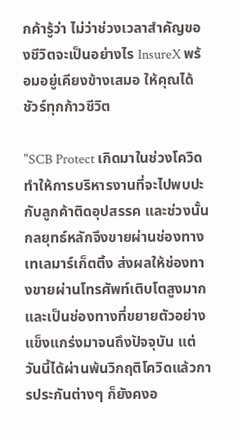กค้ารู้ว่า ไม่ว่าช่วงเวลาสำคัญของชีวิตจะเป็นอย่างไร InsureX พร้อมอยู่เคียงข้างเสมอ ให้คุณได้ชัวร์ทุกก้าวชีวิต

"SCB Protect เกิดมาในช่วงโควิดทำให้การบริหารงานที่จะไปพบปะกับลูกค้าติดอุปสรรค และช่วงนั้นกลยุทธ์หลักจึงขายผ่านช่องทางเทเลมาร์เก็ตติ้ง ส่งผลให้ช่องทางขายผ่านโทรศัพท์เติบโตสูงมากและเป็นช่องทางที่ขยายตัวอย่างแข็งแกร่งมาจนถึงปัจจุบัน แต่วันนี้ได้ผ่านพ้นวิกฤติโควิดแล้วการประกันต่างๆ ก็ยังคงอ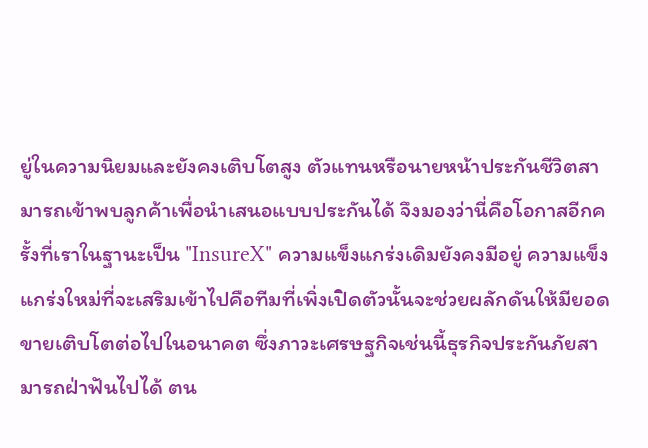ยู่ในความนิยมและยังคงเติบโตสูง ตัวแทนหรือนายหน้าประกันชีวิตสามารถเข้าพบลูกค้าเพื่อนำเสนอแบบประกันได้ จึงมองว่านี่คือโอกาสอีกครั้งที่เราในฐานะเป็น "InsureX" ความแข็งแกร่งเดิมยังคงมีอยู่ ความแข็งแกร่งใหม่ที่จะเสริมเข้าไปคือทีมที่เพิ่งเปิดตัวนั้นจะช่วยผลักดันให้มียอดขายเติบโตต่อไปในอนาคต ซึ่งภาวะเศรษฐกิจเช่นนี้ธุรกิจประกันภัยสามารถฝ่าฟันไปได้ ตน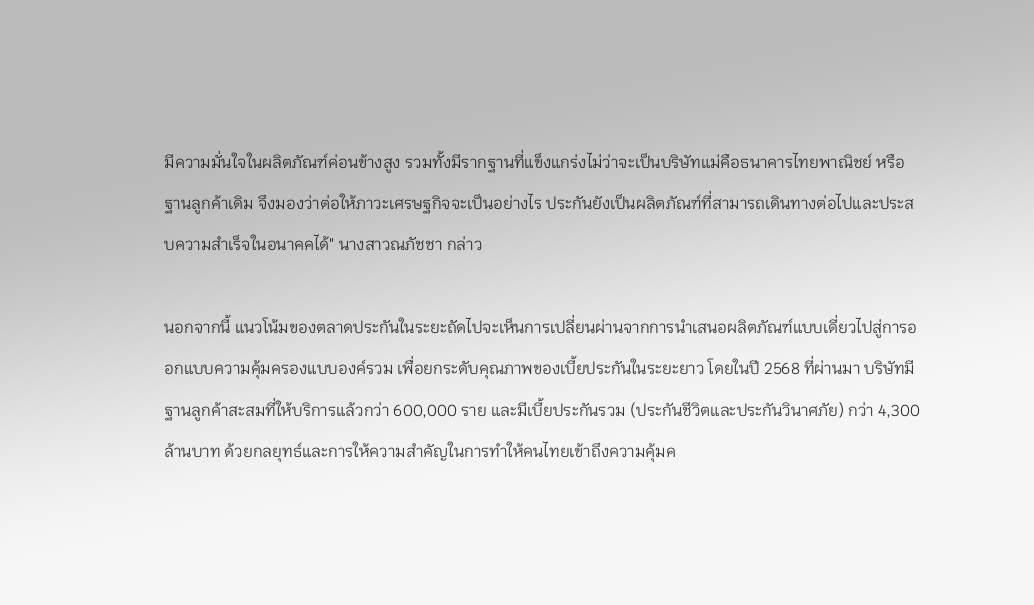มีความมั่นใจในผลิตภัณฑ์ค่อนข้างสูง รวมทั้งมีรากฐานที่แข็งแกร่งไม่ว่าจะเป็นบริษัทแม่คือธนาคารไทยพาณิชย์ หรือฐานลูกค้าเดิม จึงมองว่าต่อให้ภาวะเศรษฐกิจจะเป็นอย่างไร ประกันยังเป็นผลิตภัณฑ์ที่สามารถเดินทางต่อไปและประสบความสำเร็จในอนาคคได้" นางสาวณภัชชา กล่าว

นอกจากนี้ แนวโน้มของตลาดประกันในระยะถัดไปจะเห็นการเปลี่ยนผ่านจากการนำเสนอผลิตภัณฑ์แบบเดี่ยวไปสู่การออกแบบความคุ้มครองแบบองค์รวม เพื่อยกระดับคุณภาพของเบี้ยประกันในระยะยาว โดยในปี 2568 ที่ผ่านมา บริษัทมีฐานลูกค้าสะสมที่ให้บริการแล้วกว่า 600,000 ราย และมีเบี้ยประกันรวม (ประกันชีวิตและประกันวินาศภัย) กว่า 4,300 ล้านบาท ด้วยกลยุทธ์และการให้ความสำคัญในการทำให้คนไทยเข้าถึงความคุ้มค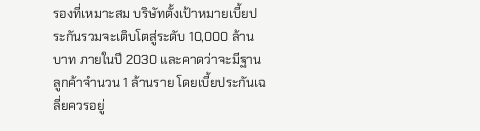รองที่เหมาะสม บริษัทตั้งเป้าหมายเบี้ยประกันรวมจะเติบโตสู่ระดับ 10,000 ล้านบาท ภายในปี 2030 และคาดว่าจะมีฐานลูกค้าจำนวน 1 ล้านราย โดยเบี้ยประกันเฉลี่ยควรอยู่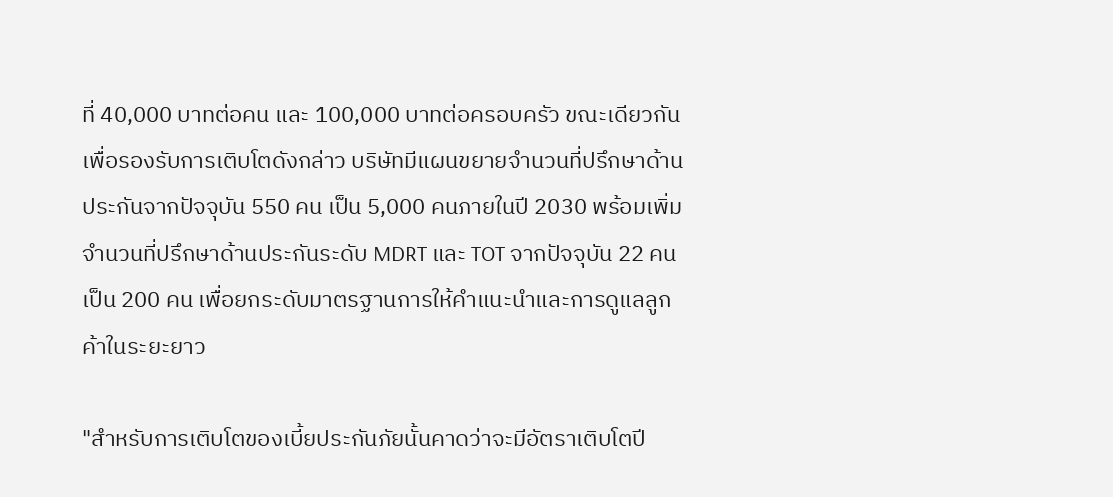ที่ 40,000 บาทต่อคน และ 100,000 บาทต่อครอบครัว ขณะเดียวกัน เพื่อรองรับการเติบโตดังกล่าว บริษัทมีแผนขยายจำนวนที่ปรึกษาด้านประกันจากปัจจุบัน 550 คน เป็น 5,000 คนภายในปี 2030 พร้อมเพิ่มจำนวนที่ปรึกษาด้านประกันระดับ MDRT และ TOT จากปัจจุบัน 22 คน เป็น 200 คน เพื่อยกระดับมาตรฐานการให้คำแนะนำและการดูแลลูกค้าในระยะยาว

"สำหรับการเติบโตของเบี้ยประกันภัยนั้นคาดว่าจะมีอัตราเติบโตปี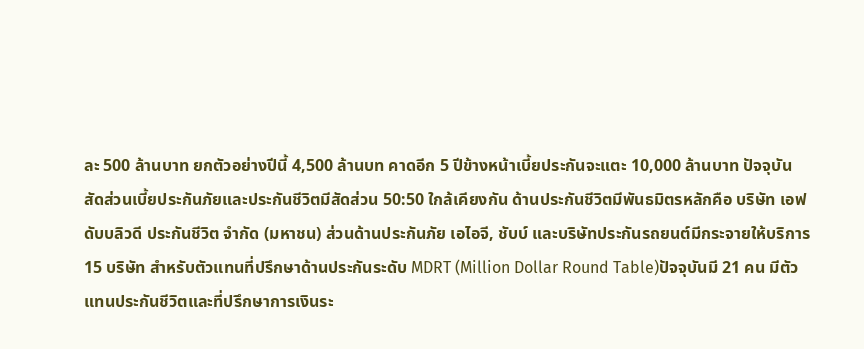ละ 500 ล้านบาท ยกตัวอย่างปีนี้ 4,500 ล้านบท คาดอีก 5 ปีข้างหน้าเบี้ยประกันจะแตะ 10,000 ล้านบาท ปัจจุบันสัดส่วนเบี้ยประกันภัยและประกันชีวิตมีสัดส่วน 50:50 ใกล้เคียงกัน ด้านประกันชีวิตมีพันธมิตรหลักคือ บริษัท เอฟดับบลิวดี ประกันชีวิต จำกัด (มหาชน) ส่วนด้านประกันภัย เอไอจี, ชับบ์ และบริษัทประกันรถยนต์มีกระจายให้บริการ 15 บริษัท สำหรับตัวแทนที่ปรึกษาด้านประกันระดับ MDRT (Million Dollar Round Table)ปัจจุบันมี 21 คน มีตัวแทนประกันชีวิตและที่ปรึกษาการเงินระ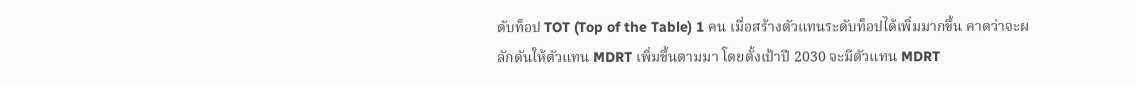ดับท็อป TOT (Top of the Table) 1 คน เมื่อสร้างตัวแทนระดับท็อปได้เพิ่มมากขึ้น คาดว่าจะผลักดันให้ตัวแทน MDRT เพิ่มขึ้นตามมา โดยตั้งเป้าปี 2030 จะมีตัวแทน MDRT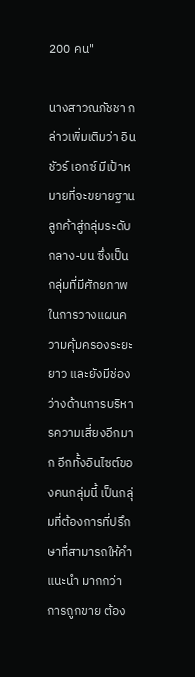200 คน"

นางสาวณภัชชา กล่าวเพิ่มเติมว่า อินชัวร์ เอกซ์ มีเป้าหมายที่จะขยายฐานลูกค้าสู่กลุ่มระดับกลาง-บน ซึ่งเป็นกลุ่มที่มีศักยภาพในการวางแผนความคุ้มครองระยะยาว และยังมีช่องว่างด้านการบริหารความเสี่ยงอีกมาก อีกทั้งอินไซต์ของคนกลุ่มนี้ เป็นกลุ่มที่ต้องการที่ปรึกษาที่สามารถให้คำแนะนำ มากกว่าการถูกขาย ต้อง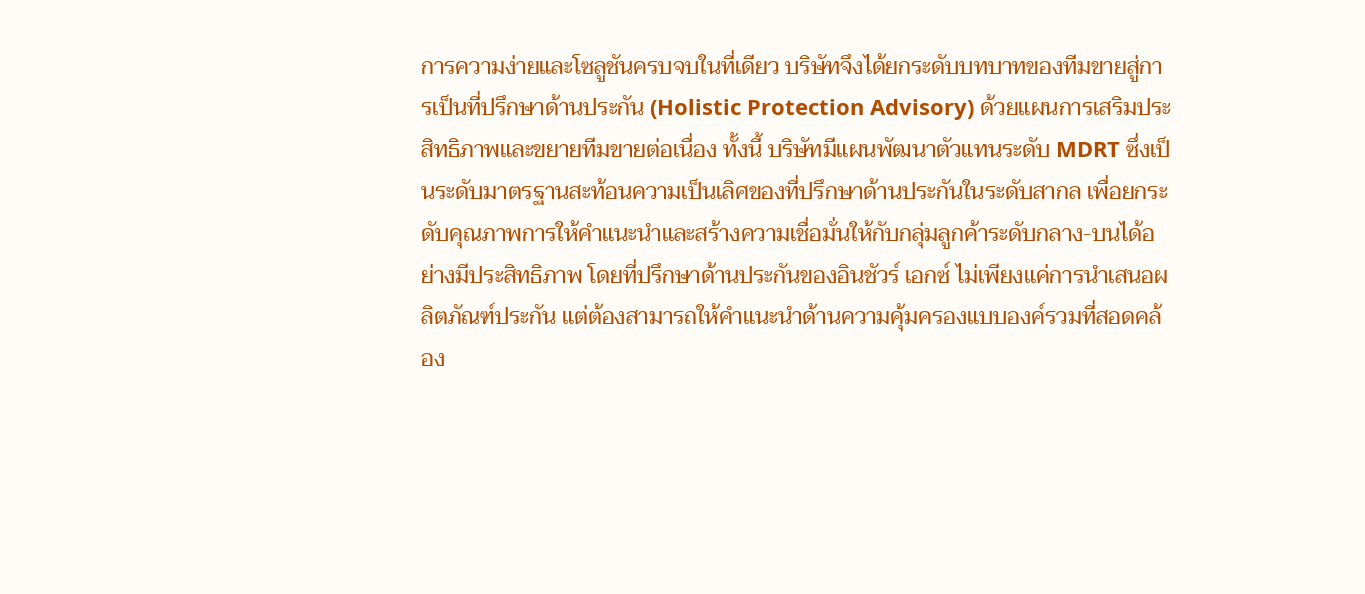การความง่ายและโซลูชันครบจบในที่เดียว บริษัทจึงได้ยกระดับบทบาทของทีมขายสู่การเป็นที่ปรึกษาด้านประกัน (Holistic Protection Advisory) ด้วยแผนการเสริมประสิทธิภาพและขยายทีมขายต่อเนื่อง ทั้งนี้ บริษัทมีแผนพัฒนาตัวแทนระดับ MDRT ซึ่งเป็นระดับมาตรฐานสะท้อนความเป็นเลิศของที่ปรึกษาด้านประกันในระดับสากล เพื่อยกระดับคุณภาพการให้คำแนะนำและสร้างความเชื่อมั่นให้กับกลุ่มลูกค้าระดับกลาง-บนได้อย่างมีประสิทธิภาพ โดยที่ปรึกษาด้านประกันของอินชัวร์ เอกซ์ ไม่เพียงแค่การนำเสนอผลิตภัณฑ์ประกัน แต่ต้องสามารถให้คำแนะนำด้านความคุ้มครองแบบองค์รวมที่สอดคล้อง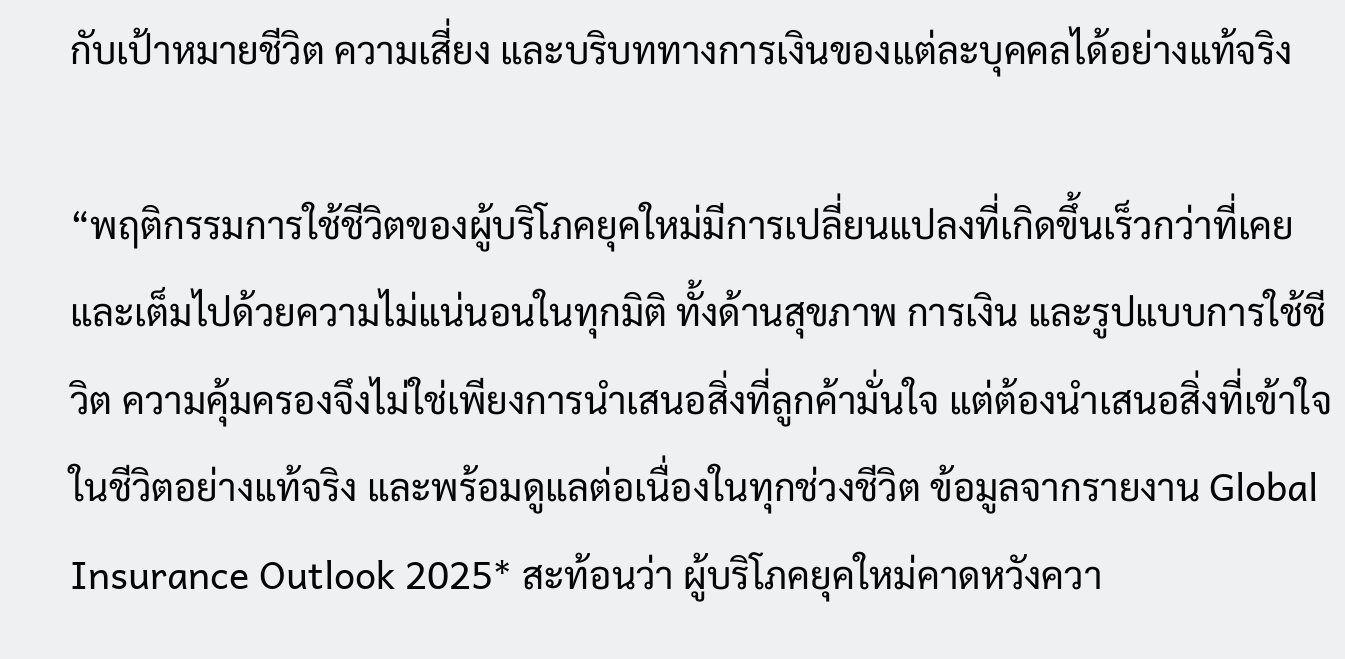กับเป้าหมายชีวิต ความเสี่ยง และบริบททางการเงินของแต่ละบุคคลได้อย่างแท้จริง

“พฤติกรรมการใช้ชีวิตของผู้บริโภคยุคใหม่มีการเปลี่ยนแปลงที่เกิดขึ้นเร็วกว่าที่เคย และเต็มไปด้วยความไม่แน่นอนในทุกมิติ ทั้งด้านสุขภาพ การเงิน และรูปแบบการใช้ชีวิต ความคุ้มครองจึงไม่ใช่เพียงการนำเสนอสิ่งที่ลูกค้ามั่นใจ แต่ต้องนำเสนอสิ่งที่เข้าใจในชีวิตอย่างแท้จริง และพร้อมดูแลต่อเนื่องในทุกช่วงชีวิต ข้อมูลจากรายงาน Global Insurance Outlook 2025* สะท้อนว่า ผู้บริโภคยุคใหม่คาดหวังควา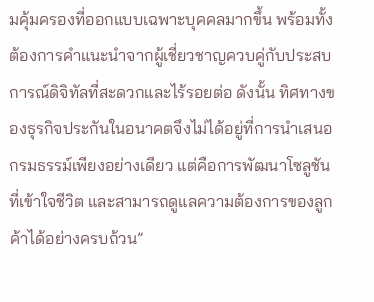มคุ้มครองที่ออกแบบเฉพาะบุคคลมากขึ้น พร้อมทั้งต้องการคำแนะนำจากผู้เชี่ยวชาญควบคู่กับประสบการณ์ดิจิทัลที่สะดวกและไร้รอยต่อ ดังนั้น ทิศทางของธุรกิจประกันในอนาคตจึงไม่ได้อยู่ที่การนำเสนอกรมธรรม์เพียงอย่างเดียว แต่คือการพัฒนาโซลูชันที่เข้าใจชีวิต และสามารถดูแลความต้องการของลูกค้าได้อย่างครบถ้วน”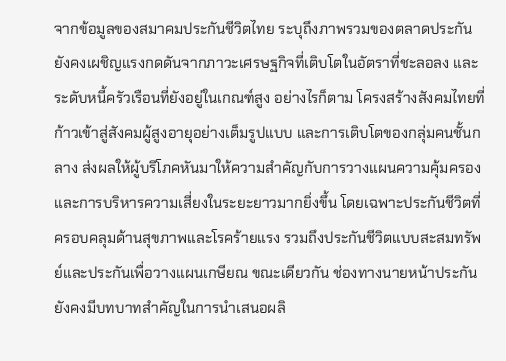จากข้อมูลของสมาคมประกันชีวิตไทย ระบุถึงภาพรวมของตลาดประกันยังคงเผชิญแรงกดดันจากภาวะเศรษฐกิจที่เติบโตในอัตราที่ชะลอลง และระดับหนี้ครัวเรือนที่ยังอยู่ในเกณฑ์สูง อย่างไรก็ตาม โครงสร้างสังคมไทยที่ก้าวเข้าสู่สังคมผู้สูงอายุอย่างเต็มรูปแบบ และการเติบโตของกลุ่มคนชั้นกลาง ส่งผลให้ผู้บริโภคหันมาให้ความสำคัญกับการวางแผนความคุ้มครองและการบริหารความเสี่ยงในระยะยาวมากยิ่งขึ้น โดยเฉพาะประกันชีวิตที่ครอบคลุมด้านสุขภาพและโรคร้ายแรง รวมถึงประกันชีวิตแบบสะสมทรัพย์และประกันเพื่อวางแผนเกษียณ ขณะเดียวกัน ช่องทางนายหน้าประกันยังคงมีบทบาทสำคัญในการนำเสนอผลิ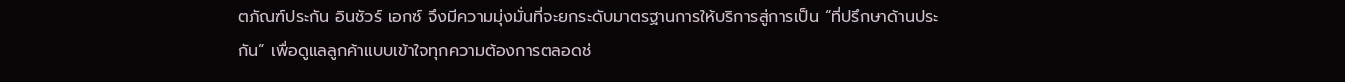ตภัณฑ์ประกัน อินชัวร์ เอกซ์ จึงมีความมุ่งมั่นที่จะยกระดับมาตรฐานการให้บริการสู่การเป็น “ที่ปรึกษาด้านประกัน” เพื่อดูแลลูกค้าแบบเข้าใจทุกความต้องการตลอดช่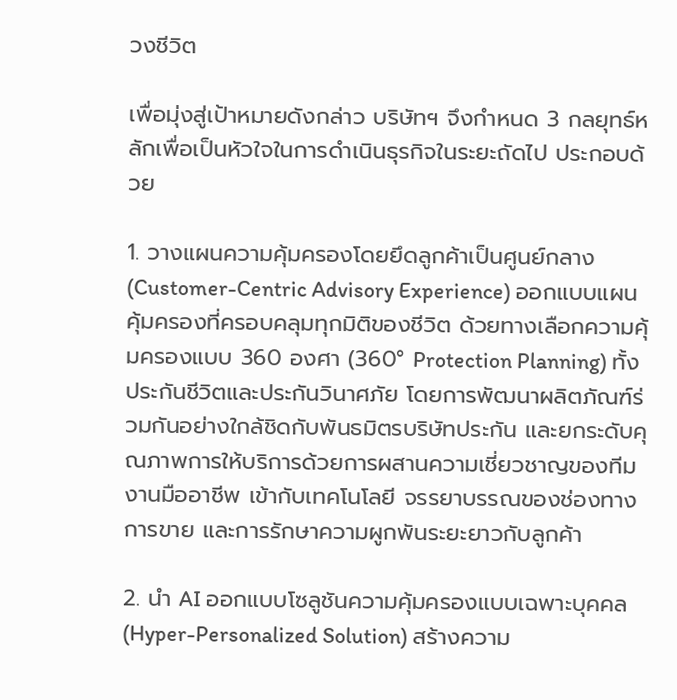วงชีวิต

เพื่อมุ่งสู่เป้าหมายดังกล่าว บริษัทฯ จึงกำหนด 3 กลยุทธ์หลักเพื่อเป็นหัวใจในการดำเนินธุรกิจในระยะถัดไป ประกอบด้วย

1. วางแผนความคุ้มครองโดยยึดลูกค้าเป็นศูนย์กลาง (Customer-Centric Advisory Experience) ออกแบบแผนคุ้มครองที่ครอบคลุมทุกมิติของชีวิต ด้วยทางเลือกความคุ้มครองแบบ 360 องศา (360° Protection Planning) ทั้งประกันชีวิตและประกันวินาศภัย โดยการพัฒนาผลิตภัณฑ์ร่วมกันอย่างใกล้ชิดกับพันธมิตรบริษัทประกัน และยกระดับคุณภาพการให้บริการด้วยการผสานความเชี่ยวชาญของทีมงานมืออาชีพ เข้ากับเทคโนโลยี จรรยาบรรณของช่องทางการขาย และการรักษาความผูกพันระยะยาวกับลูกค้า

2. นำ AI ออกแบบโซลูชันความคุ้มครองแบบเฉพาะบุคคล (Hyper-Personalized Solution) สร้างความ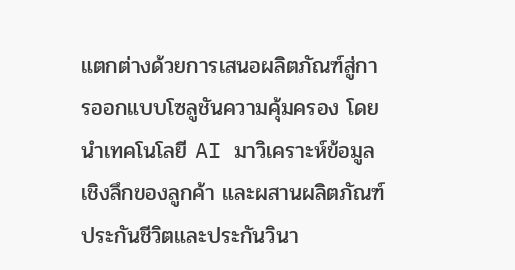แตกต่างด้วยการเสนอผลิตภัณฑ์สู่การออกแบบโซลูชันความคุ้มครอง โดยนำเทคโนโลยี AI มาวิเคราะห์ข้อมูลเชิงลึกของลูกค้า และผสานผลิตภัณฑ์ประกันชีวิตและประกันวินา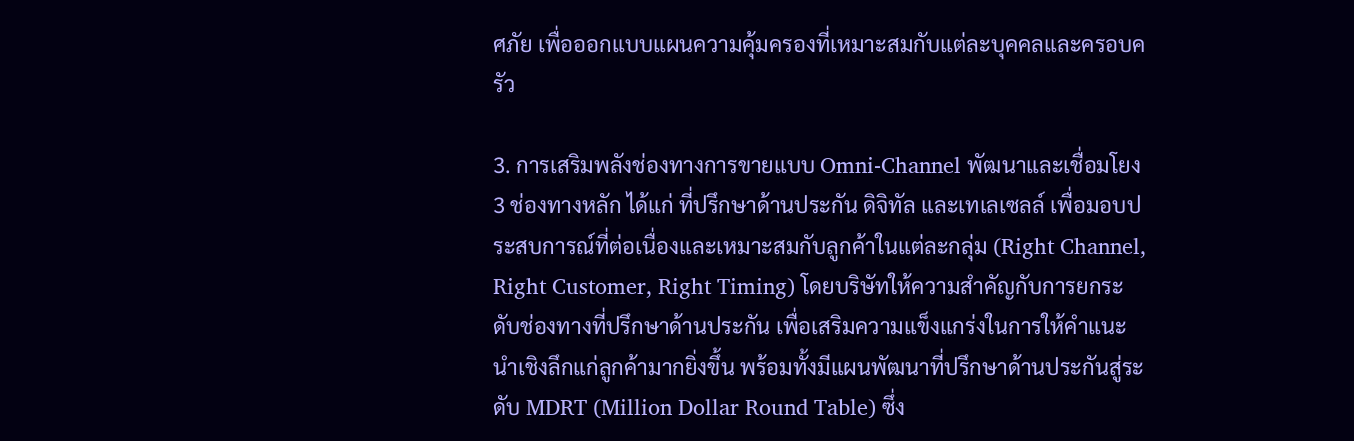ศภัย เพื่อออกแบบแผนความคุ้มครองที่เหมาะสมกับแต่ละบุคคลและครอบครัว

3. การเสริมพลังช่องทางการขายแบบ Omni-Channel พัฒนาและเชื่อมโยง 3 ช่องทางหลัก ได้แก่ ที่ปรึกษาด้านประกัน ดิจิทัล และเทเลเซลล์ เพื่อมอบประสบการณ์ที่ต่อเนื่องและเหมาะสมกับลูกค้าในแต่ละกลุ่ม (Right Channel, Right Customer, Right Timing) โดยบริษัทให้ความสำคัญกับการยกระดับช่องทางที่ปรึกษาด้านประกัน เพื่อเสริมความแข็งแกร่งในการให้คำแนะนำเชิงลึกแก่ลูกค้ามากยิ่งขึ้น พร้อมทั้งมีแผนพัฒนาที่ปรึกษาด้านประกันสู่ระดับ MDRT (Million Dollar Round Table) ซึ่ง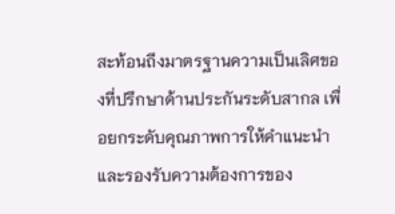สะท้อนถึงมาตรฐานความเป็นเลิศของที่ปรึกษาด้านประกันระดับสากล เพื่อยกระดับคุณภาพการให้คำแนะนำและรองรับความต้องการของ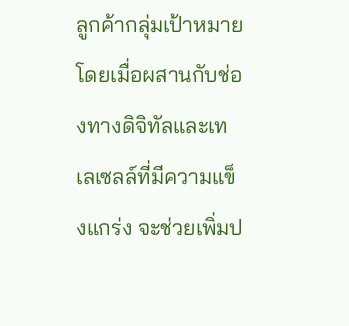ลูกค้ากลุ่มเป้าหมาย โดยเมื่อผสานกับช่องทางดิจิทัลและเทเลเซลล์ที่มีความแข็งแกร่ง จะช่วยเพิ่มป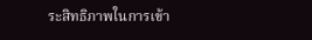ระสิทธิภาพในการเข้า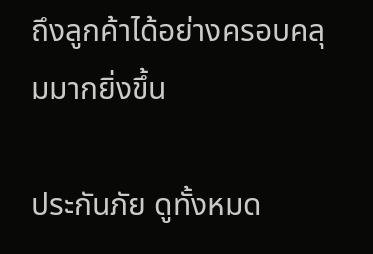ถึงลูกค้าได้อย่างครอบคลุมมากยิ่งขึ้น

ประกันภัย ดูทั้งหมด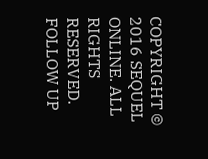COPYRIGHT © 2016 SEQUEL ONLINE. ALL RIGHTS RESERVED.
FOLLOW UP